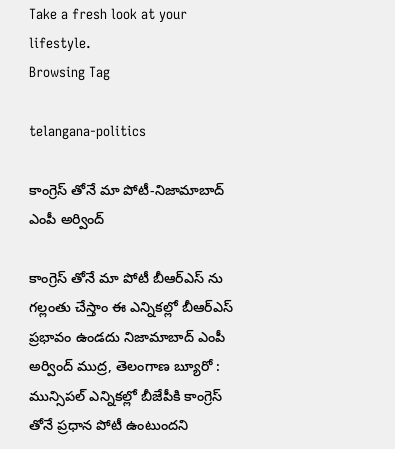Take a fresh look at your lifestyle.
Browsing Tag

telangana-politics

కాంగ్రెస్ తోనే మా పోటీ-నిజామాబాద్ ఎంపీ అర్వింద్

కాంగ్రెస్ తోనే మా పోటీ బీఆర్ఎస్ ను గల్లంతు చేస్తాం ఈ ఎన్నికల్లో బీఆర్ఎస్ ప్రభావం ఉండదు నిజామాబాద్ ఎంపీ అర్వింద్ ముద్ర, తెలంగాణ బ్యూరో : మున్సిపల్ ఎన్నికల్లో బీజేపీకి కాంగ్రెస్ తోనే ప్రధాన పోటీ ఉంటుందని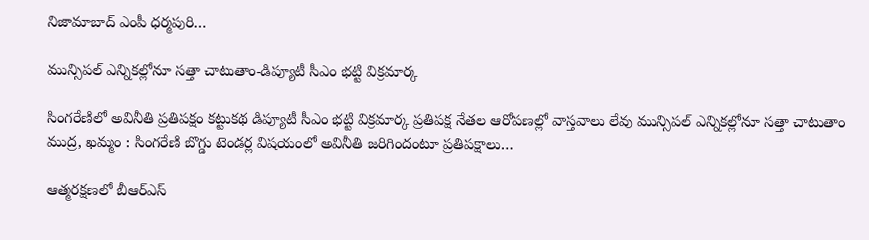నిజామాబాద్ ఎంపీ ధర్మపురి…

మున్సిపల్ ఎన్నికల్లోనూ సత్తా చాటుతాం-డిప్యూటీ సీఎం భట్టి విక్రమార్క

సింగరేణిలో అవినీతి ప్రతిపక్షం కట్టుకథ డిప్యూటీ సీఎం భట్టి విక్రమార్క ప్రతిపక్ష నేతల ఆరోపణల్లో వాస్తవాలు లేవు మున్సిపల్ ఎన్నికల్లోనూ సత్తా చాటుతాం ముద్ర, ఖమ్మం : సింగరేణి బొగ్డు టెండర్ల విషయంలో అవినీతి జరిగిందంటూ ప్రతిపక్షాలు…

ఆత్మరక్షణలో బీఆర్ఎస్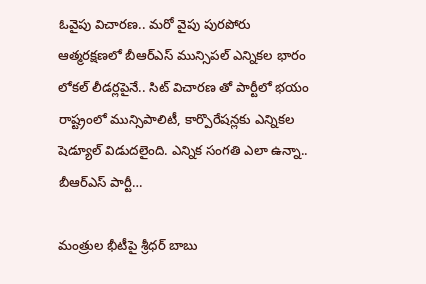ఓవైపు విచారణ.. మరో వైపు పురపోరు ఆత్మరక్షణలో బీఆర్ఎస్ మున్సిపల్ ఎన్నికల భారం లోకల్ లీడర్లపైనే.. సిట్ విచారణ తో పార్టీలో భయం రాష్ట్రంలో మున్సిపాలిటీ, కార్పొరేషన్లకు ఎన్నికల షెడ్యూల్ విడుదలైంది. ఎన్నిక సంగతి ఎలా ఉన్నా.. బీఆర్ఎస్ పార్టీ…

మంత్రుల భీటీపై శ్రీధర్ బాబు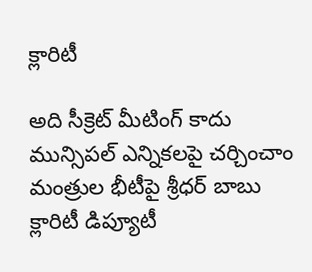క్లారిటీ

అది సీక్రెట్ మీటింగ్ కాదు మున్సిపల్ ఎన్నికలపై చర్చించాం మంత్రుల భీటీపై శ్రీధర్ బాబు క్లారిటీ డిప్యూటీ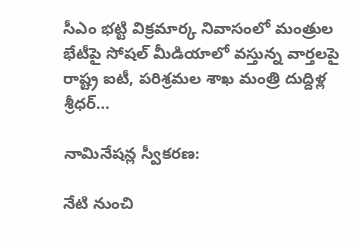సీఎం భట్టి విక్రమార్క నివాసంలో మంత్రుల భేటీపై సోషల్ మీడియాలో వస్తున్న వార్తలపై రాష్ట్ర ఐటీ, పరిశ్రమల శాఖ మంత్రి దుద్దిళ్ల శ్రీధర్…

నామినేషన్ల స్వీకరణ:

నేటి నుంచి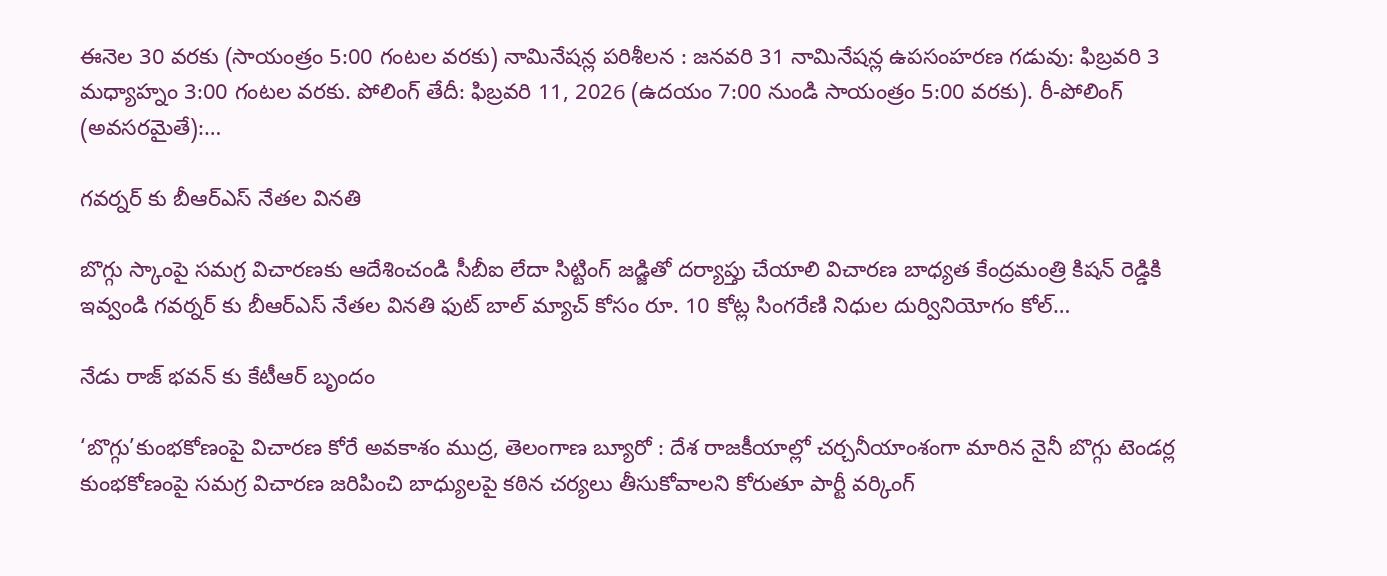ఈనెల 30 వరకు (సాయంత్రం 5:00 గంటల వరకు) నామినేషన్ల పరిశీలన : జనవరి 31 నామినేషన్ల ఉపసంహరణ గడువు: ఫిబ్రవరి 3 మధ్యాహ్నం 3:00 గంటల వరకు. పోలింగ్ తేదీ: ఫిబ్రవరి 11, 2026 (ఉదయం 7:00 నుండి సాయంత్రం 5:00 వరకు). రీ-పోలింగ్ (అవసరమైతే):…

గవర్నర్ కు బీఆర్ఎస్ నేతల వినతి

బొగ్గు స్కాంపై సమగ్ర విచారణకు ఆదేశించండి సీబీఐ లేదా సిట్టింగ్ జడ్జితో దర్యాప్తు చేయాలి విచారణ బాధ్యత కేంద్రమంత్రి కిషన్ రెడ్డికి ఇవ్వండి గవర్నర్ కు బీఆర్ఎస్ నేతల వినతి ఫుట్ బాల్ మ్యాచ్ కోసం రూ. 10 కోట్ల సింగరేణి నిధుల దుర్వినియోగం కోల్…

నేడు రాజ్ భవన్ కు కేటీఆర్ బృందం

‘బొగ్గు’కుంభకోణంపై విచారణ కోరే అవకాశం ముద్ర, తెలంగాణ బ్యూరో : దేశ రాజకీయాల్లో చర్చనీయాంశంగా మారిన నైనీ బొగ్గు టెండర్ల కుంభకోణంపై సమగ్ర విచారణ జరిపించి బాధ్యులపై కఠిన చర్యలు తీసుకోవాలని కోరుతూ పార్టీ వర్కింగ్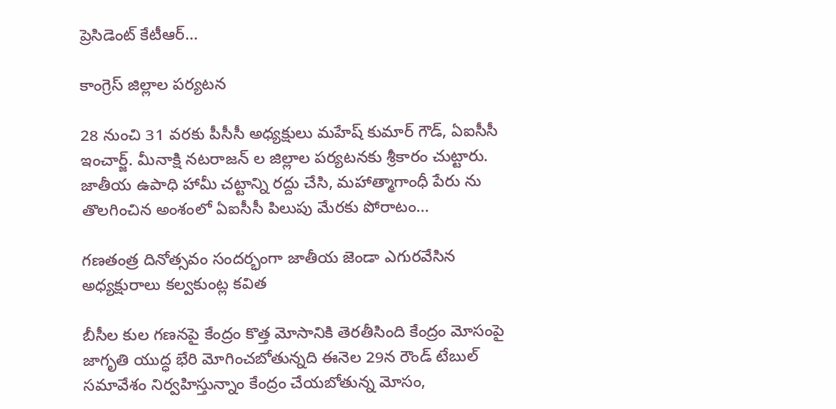ప్రెసిడెంట్ కేటీఆర్…

కాంగ్రెస్ జిల్లాల పర్యటన

28 నుంచి 31 వరకు పీసీసీ అధ్యక్షులు మహేష్ కుమార్ గౌడ్, ఏఐసీసీ ఇంచార్జ్. మీనాక్షి నటరాజన్ ల జిల్లాల పర్యటనకు శ్రీకారం చుట్టారు. జాతీయ ఉపాధి హామీ చట్టాన్ని రద్దు చేసి, మహాత్మాగాంధీ పేరు ను తొలగించిన అంశంలో ఏఐసీసీ పిలుపు మేరకు పోరాటం…

గణతంత్ర దినోత్సవం సందర్భంగా జాతీయ జెండా ఎగురవేసిన అధ్యక్షురాలు కల్వకుంట్ల కవిత

బీసీల కుల గణనపై కేంద్రం కొత్త మోసానికి తెరతీసింది కేంద్రం మోసంపై జాగృతి యుద్ధ భేరి మోగించబోతున్నది ఈనెల 29న రౌండ్ టేబుల్ సమావేశం నిర్వహిస్తున్నాం కేంద్రం చేయబోతున్న మోసం,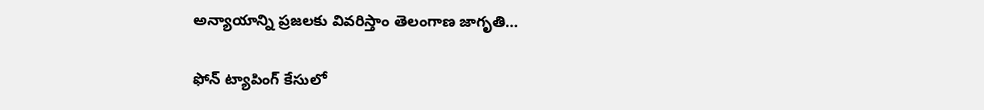అన్యాయాన్ని ప్రజలకు వివరిస్తాం తెలంగాణ జాగృతి…

ఫోన్ ట్యాపింగ్ కేసులో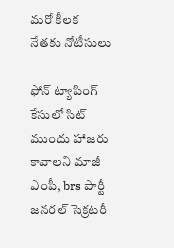మరో కీలక నేతకు నోటీసులు

ఫోన్ ట్యాపింగ్ కేసులో సిట్ ముందు హాజరు కావాలని మాజీ ఎంపీ, brs పార్టీ జనరల్ సెక్రటరీ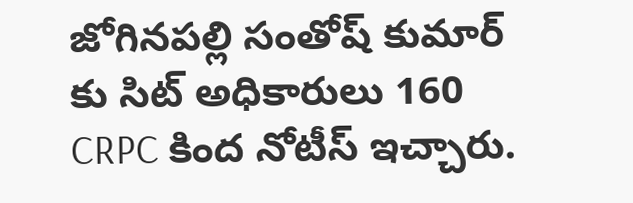జోగినపల్లి సంతోష్ కుమార్ కు సిట్ అధికారులు 160 CRPC కింద నోటీస్ ఇచ్చారు.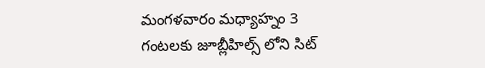మంగళవారం మధ్యాహ్నం 3 గంటలకు జూబ్లీహిల్స్ లోని సిట్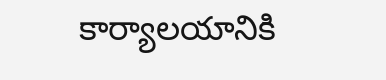కార్యాలయానికి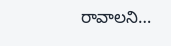రావాలని…